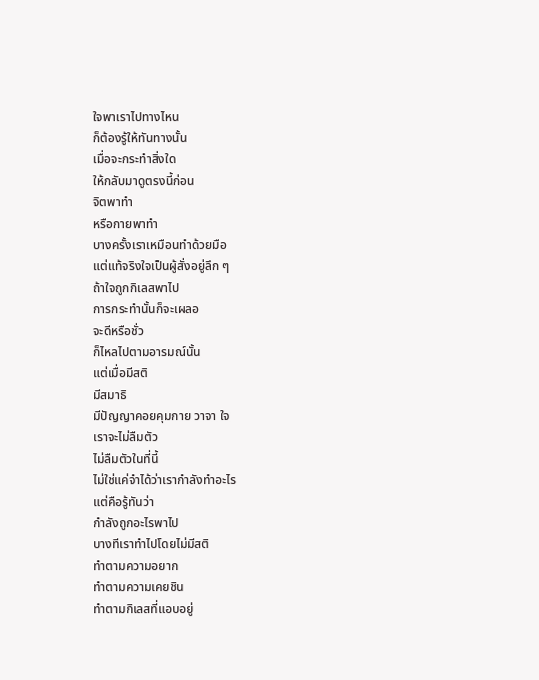ใจพาเราไปทางไหน
ก็ต้องรู้ให้ทันทางนั้น
เมื่อจะกระทำสิ่งใด
ให้กลับมาดูตรงนี้ก่อน
จิตพาทำ
หรือกายพาทำ
บางครั้งเราเหมือนทำด้วยมือ
แต่แท้จริงใจเป็นผู้สั่งอยู่ลึก ๆ
ถ้าใจถูกกิเลสพาไป
การกระทำนั้นก็จะเผลอ
จะดีหรือชั่ว
ก็ไหลไปตามอารมณ์นั้น
แต่เมื่อมีสติ
มีสมาธิ
มีปัญญาคอยคุมกาย วาจา ใจ
เราจะไม่ลืมตัว
ไม่ลืมตัวในที่นี้
ไม่ใช่แค่จำได้ว่าเรากำลังทำอะไร
แต่คือรู้ทันว่า
กำลังถูกอะไรพาไป
บางทีเราทำไปโดยไม่มีสติ
ทำตามความอยาก
ทำตามความเคยชิน
ทำตามกิเลสที่แอบอยู่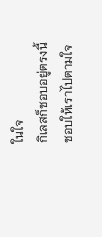ในใจ
กิเลสก็ชอบอยู่ตรงนี้
ชอบให้เราไปตามใจ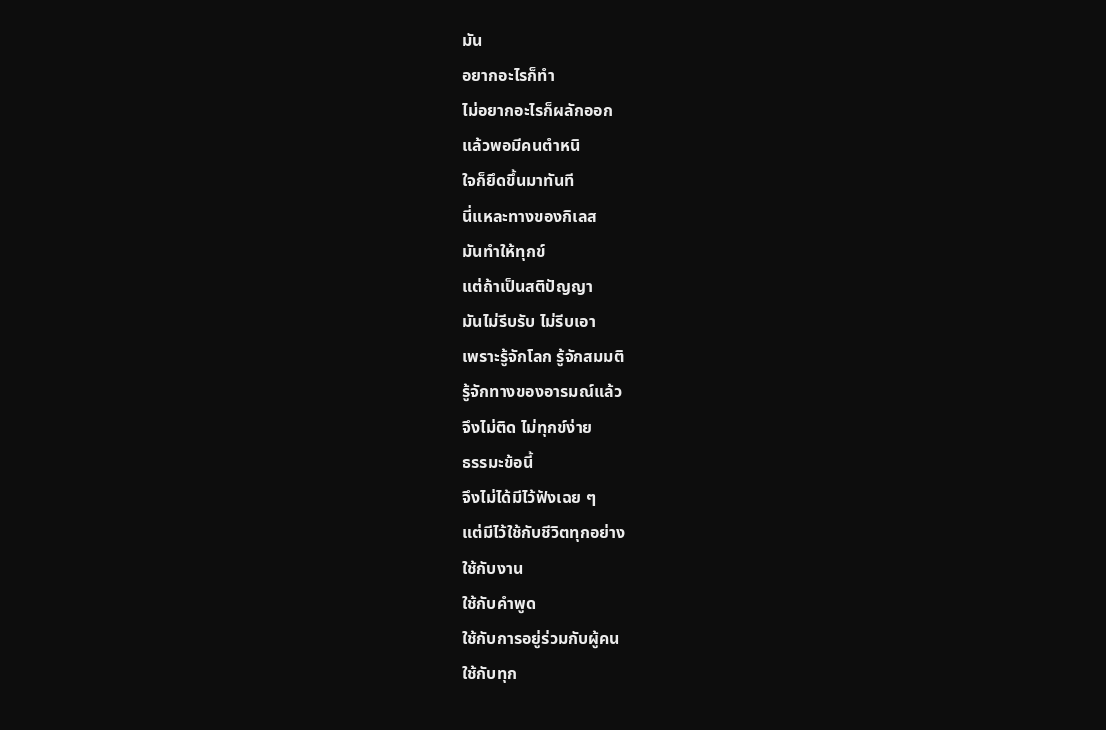มัน
อยากอะไรก็ทำ
ไม่อยากอะไรก็ผลักออก
แล้วพอมีคนตำหนิ
ใจก็ยึดขึ้นมาทันที
นี่แหละทางของกิเลส
มันทำให้ทุกข์
แต่ถ้าเป็นสติปัญญา
มันไม่รีบรับ ไม่รีบเอา
เพราะรู้จักโลก รู้จักสมมติ
รู้จักทางของอารมณ์แล้ว
จึงไม่ติด ไม่ทุกข์ง่าย
ธรรมะข้อนี้
จึงไม่ได้มีไว้ฟังเฉย ๆ
แต่มีไว้ใช้กับชีวิตทุกอย่าง
ใช้กับงาน
ใช้กับคำพูด
ใช้กับการอยู่ร่วมกับผู้คน
ใช้กับทุก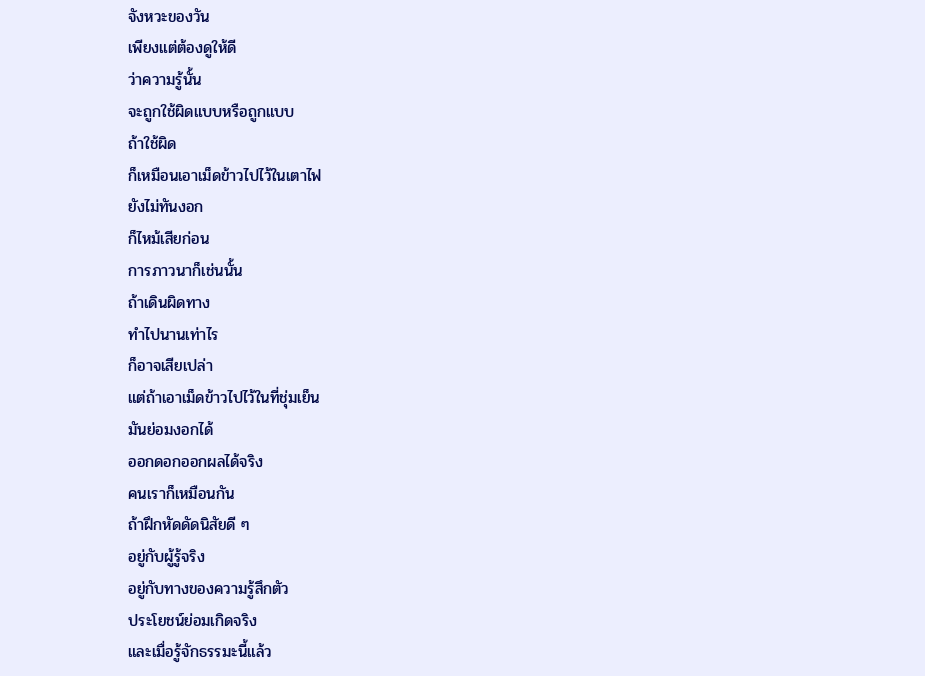จังหวะของวัน
เพียงแต่ต้องดูให้ดี
ว่าความรู้นั้น
จะถูกใช้ผิดแบบหรือถูกแบบ
ถ้าใช้ผิด
ก็เหมือนเอาเม็ดข้าวไปไว้ในเตาไฟ
ยังไม่ทันงอก
ก็ไหม้เสียก่อน
การภาวนาก็เช่นนั้น
ถ้าเดินผิดทาง
ทำไปนานเท่าไร
ก็อาจเสียเปล่า
แต่ถ้าเอาเม็ดข้าวไปไว้ในที่ชุ่มเย็น
มันย่อมงอกได้
ออกดอกออกผลได้จริง
คนเราก็เหมือนกัน
ถ้าฝึกหัดดัดนิสัยดี ๆ
อยู่กับผู้รู้จริง
อยู่กับทางของความรู้สึกตัว
ประโยชน์ย่อมเกิดจริง
และเมื่อรู้จักธรรมะนี้แล้ว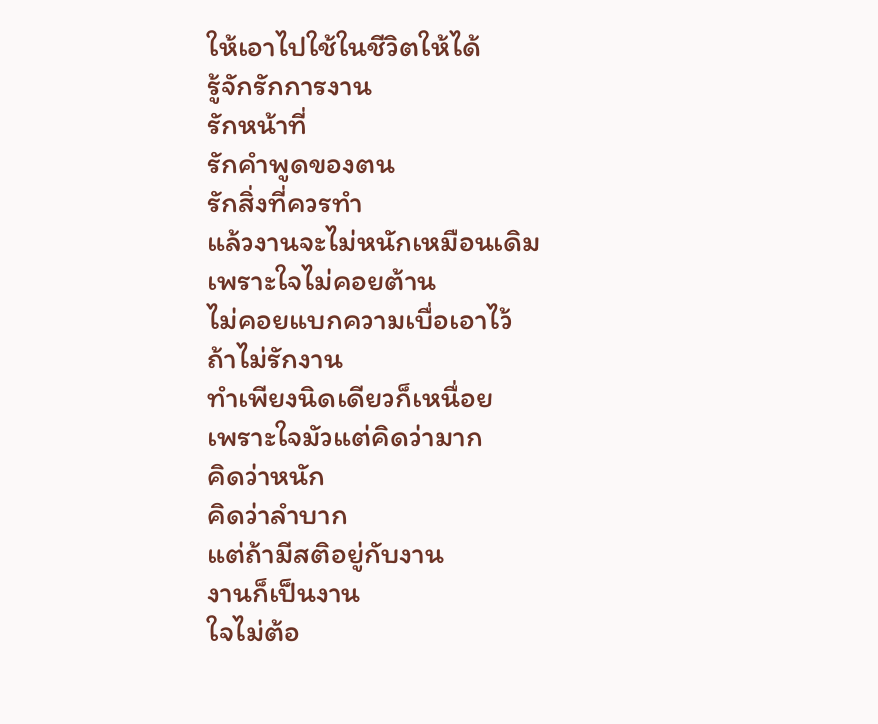ให้เอาไปใช้ในชีวิตให้ได้
รู้จักรักการงาน
รักหน้าที่
รักคำพูดของตน
รักสิ่งที่ควรทำ
แล้วงานจะไม่หนักเหมือนเดิม
เพราะใจไม่คอยต้าน
ไม่คอยแบกความเบื่อเอาไว้
ถ้าไม่รักงาน
ทำเพียงนิดเดียวก็เหนื่อย
เพราะใจมัวแต่คิดว่ามาก
คิดว่าหนัก
คิดว่าลำบาก
แต่ถ้ามีสติอยู่กับงาน
งานก็เป็นงาน
ใจไม่ต้อ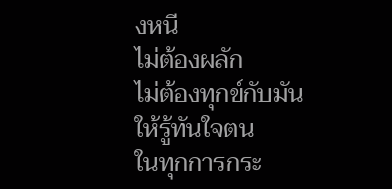งหนี
ไม่ต้องผลัก
ไม่ต้องทุกข์กับมัน
ให้รู้ทันใจตน
ในทุกการกระ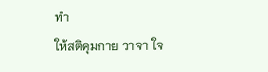ทำ
ให้สติคุมกาย วาจา ใจ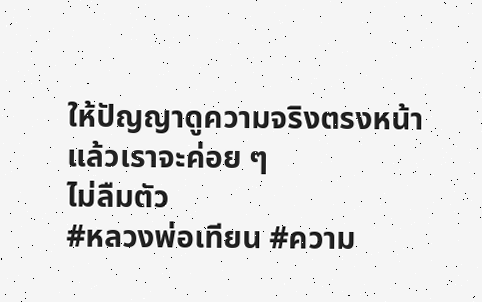ให้ปัญญาดูความจริงตรงหน้า
แล้วเราจะค่อย ๆ
ไม่ลืมตัว
#หลวงพ่อเทียน #ความ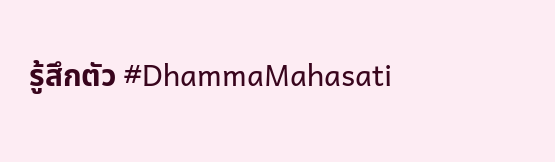รู้สึกตัว #DhammaMahasati